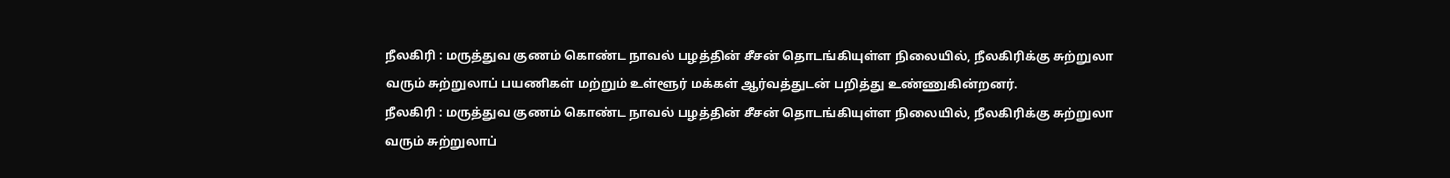நீலகிரி : மருத்துவ குணம் கொண்ட நாவல் பழத்தின் சீசன் தொடங்கியுள்ள நிலையில், நீலகிரிக்கு சுற்றுலா வரும் சுற்றுலாப் பயணிகள் மற்றும் உள்ளூர் மக்கள் ஆர்வத்துடன் பறித்து உண்ணுகின்றனர்.
நீலகிரி : மருத்துவ குணம் கொண்ட நாவல் பழத்தின் சீசன் தொடங்கியுள்ள நிலையில், நீலகிரிக்கு சுற்றுலா வரும் சுற்றுலாப்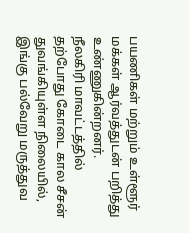பயணிகள் மற்றும் உள்ளூர் மக்கள் ஆர்வத்துடன் பறித்து உண்ணுகின்றனர்.
நீலகிரி மாவட்டத்தில் தற்போது கோடை கால சீசன் துவங்கியுள்ள நிலையில், இங்கு பல்வேறு மருத்துவ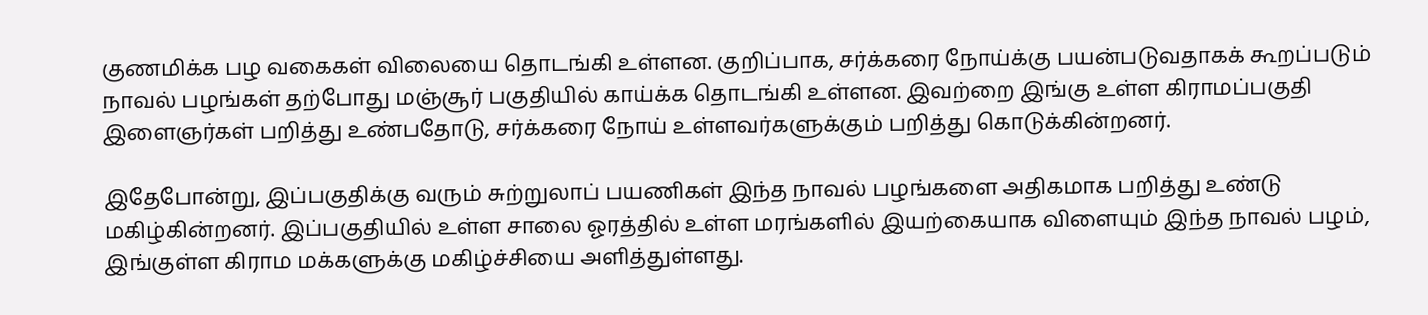குணமிக்க பழ வகைகள் விலையை தொடங்கி உள்ளன. குறிப்பாக, சர்க்கரை நோய்க்கு பயன்படுவதாகக் கூறப்படும் நாவல் பழங்கள் தற்போது மஞ்சூர் பகுதியில் காய்க்க தொடங்கி உள்ளன. இவற்றை இங்கு உள்ள கிராமப்பகுதி இளைஞர்கள் பறித்து உண்பதோடு, சர்க்கரை நோய் உள்ளவர்களுக்கும் பறித்து கொடுக்கின்றனர்.

இதேபோன்று, இப்பகுதிக்கு வரும் சுற்றுலாப் பயணிகள் இந்த நாவல் பழங்களை அதிகமாக பறித்து உண்டு மகிழ்கின்றனர். இப்பகுதியில் உள்ள சாலை ஓரத்தில் உள்ள மரங்களில் இயற்கையாக விளையும் இந்த நாவல் பழம், இங்குள்ள கிராம மக்களுக்கு மகிழ்ச்சியை அளித்துள்ளது.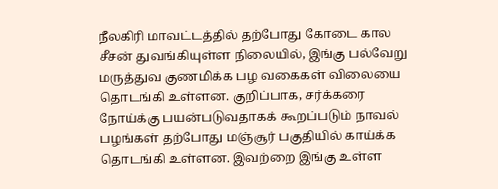நீலகிரி மாவட்டத்தில் தற்போது கோடை கால சீசன் துவங்கியுள்ள நிலையில், இங்கு பல்வேறு மருத்துவ குணமிக்க பழ வகைகள் விலையை தொடங்கி உள்ளன. குறிப்பாக, சர்க்கரை நோய்க்கு பயன்படுவதாகக் கூறப்படும் நாவல் பழங்கள் தற்போது மஞ்சூர் பகுதியில் காய்க்க தொடங்கி உள்ளன. இவற்றை இங்கு உள்ள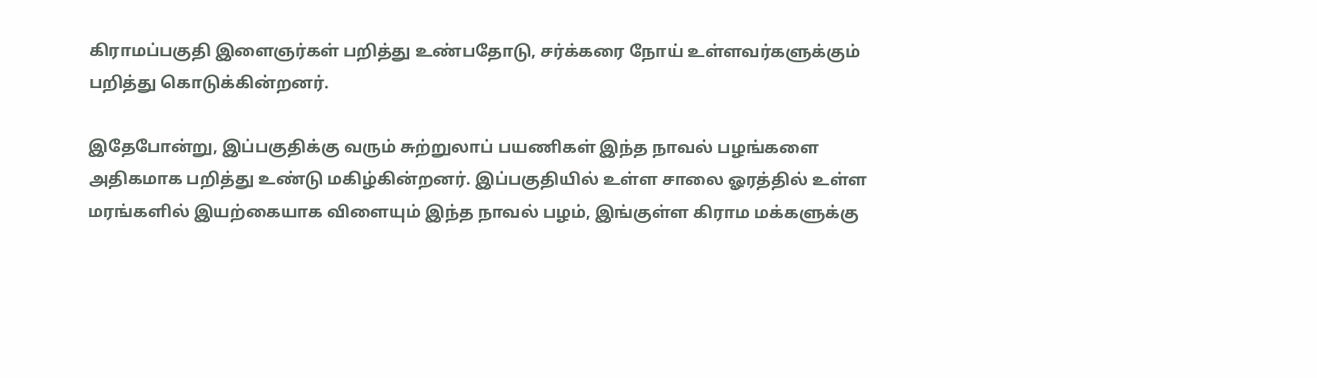கிராமப்பகுதி இளைஞர்கள் பறித்து உண்பதோடு, சர்க்கரை நோய் உள்ளவர்களுக்கும் பறித்து கொடுக்கின்றனர்.

இதேபோன்று, இப்பகுதிக்கு வரும் சுற்றுலாப் பயணிகள் இந்த நாவல் பழங்களை அதிகமாக பறித்து உண்டு மகிழ்கின்றனர். இப்பகுதியில் உள்ள சாலை ஓரத்தில் உள்ள மரங்களில் இயற்கையாக விளையும் இந்த நாவல் பழம், இங்குள்ள கிராம மக்களுக்கு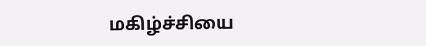மகிழ்ச்சியை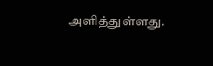அளித்துள்ளது.